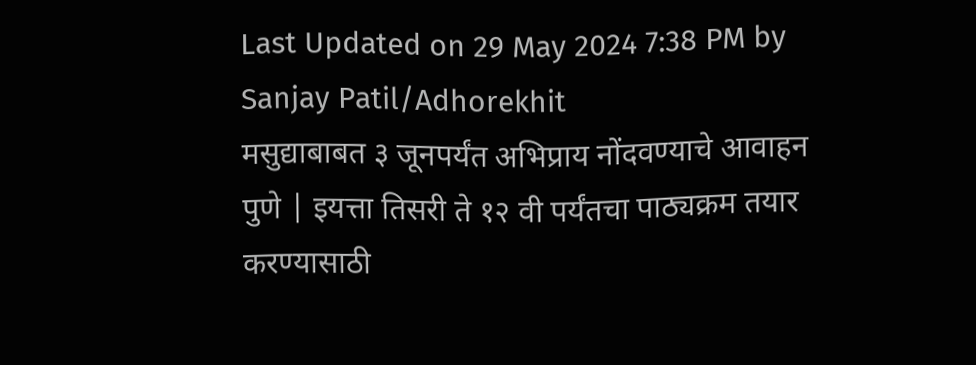Last Updated on 29 May 2024 7:38 PM by Sanjay Patil/Adhorekhit
मसुद्याबाबत ३ जूनपर्यंत अभिप्राय नोंदवण्याचे आवाहन
पुणे | इयत्ता तिसरी ते १२ वी पर्यंतचा पाठ्यक्रम तयार करण्यासाठी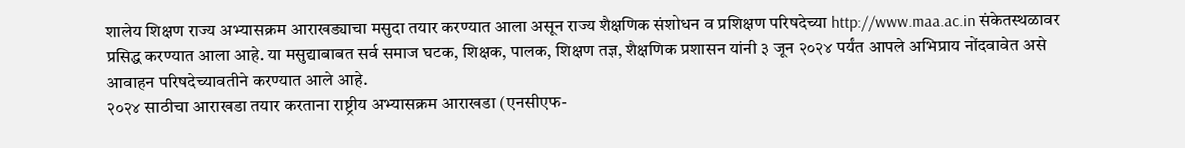शालेय शिक्षण राज्य अभ्यासक्रम आराखड्याचा मसुदा तयार करण्यात आला असून राज्य शैक्षणिक संशोधन व प्रशिक्षण परिषदेच्या http://www.maa.ac.in संकेतस्थळावर प्रसिद्ध करण्यात आला आहे. या मसुद्याबाबत सर्व समाज घटक, शिक्षक, पालक, शिक्षण तज्ञ, शैक्षणिक प्रशासन यांनी ३ जून २०२४ पर्यंत आपले अभिप्राय नोंदवावेत असे आवाहन परिषदेच्यावतीने करण्यात आले आहे.
२०२४ साठीचा आराखडा तयार करताना राष्ट्रीय अभ्यासक्रम आराखडा (एनसीएफ-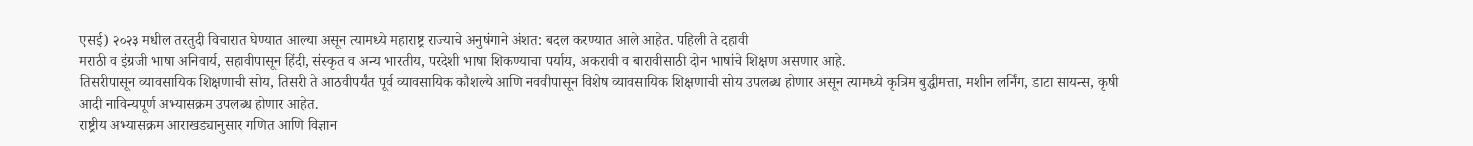एसई) २०२३ मधील तरतुदी विचारात घेण्यात आल्या असून त्यामध्ये महाराष्ट्र राज्याचे अनुषंगाने अंशत: बदल करण्यात आले आहेत. पहिली ते दहावी
मराठी व इंग्रजी भाषा अनिवार्य, सहावीपासून हिंदी, संस्कृत व अन्य भारतीय, परदेशी भाषा शिकण्याचा पर्याय, अकरावी व बारावीसाठी दोन भाषांचे शिक्षण असणार आहे.
तिसरीपासून व्यावसायिक शिक्षणाची सोय, तिसरी ते आठवीपर्यंत पूर्व व्यावसायिक कौशल्ये आणि नववीपासून विशेष व्यावसायिक शिक्षणाची सोय उपलब्ध होणार असून त्यामध्ये कृत्रिम बुद्धीमत्ता, मशीन लर्निंग, डाटा सायन्स, कृषी आदी नाविन्यपूर्ण अभ्यासक्रम उपलब्ध होणार आहेत.
राष्ट्रीय अभ्यासक्रम आराखड्यानुसार गणित आणि विज्ञान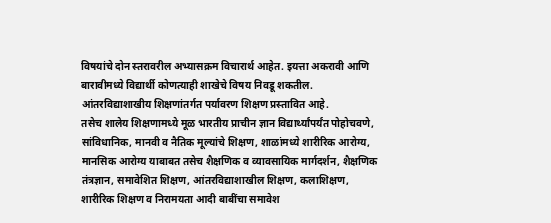विषयांचे दोन स्तरावरील अभ्यासक्रम विचारार्थ आहेत. इयत्ता अकरावी आणि बारावीमध्ये विद्यार्थी कोणत्याही शाखेचे विषय निवडू शकतील. आंतरविद्याशाखीय शिक्षणांतर्गत पर्यावरण शिक्षण प्रस्तावित आहे.
तसेच शालेय शिक्षणामध्ये मूळ भारतीय प्राचीन ज्ञान विद्यार्थ्यांपर्यंत पोहोचवणे, सांविधानिक, मानवी व नैतिक मूल्यांचे शिक्षण, शाळांमध्ये शारीरिक आरोग्य, मानसिक आरोग्य याबाबत तसेच शैक्षणिक व व्यावसायिक मार्गदर्शन, शैक्षणिक तंत्रज्ञान, समावेशित शिक्षण, आंतरविद्याशाखील शिक्षण, कलाशिक्षण, शारीरिक शिक्षण व निरामयता आदी बाबींचा समावेश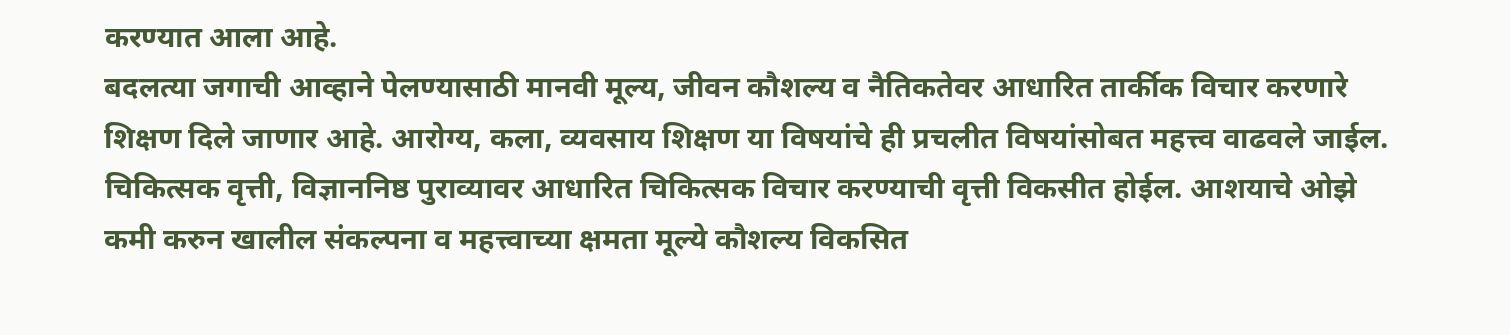करण्यात आला आहे.
बदलत्या जगाची आव्हाने पेलण्यासाठी मानवी मूल्य, जीवन कौशल्य व नैतिकतेवर आधारित तार्कीक विचार करणारे शिक्षण दिले जाणार आहे. आरोग्य, कला, व्यवसाय शिक्षण या विषयांचे ही प्रचलीत विषयांसोबत महत्त्व वाढवले जाईल. चिकित्सक वृत्ती, विज्ञाननिष्ठ पुराव्यावर आधारित चिकित्सक विचार करण्याची वृत्ती विकसीत होईल. आशयाचे ओझे कमी करुन खालील संकल्पना व महत्त्वाच्या क्षमता मूल्ये कौशल्य विकसित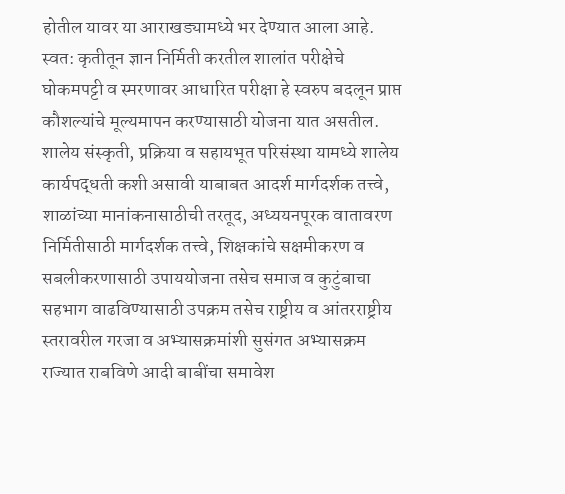होतील यावर या आराखड्यामध्ये भर देण्यात आला आहे. स्वत: कृतीतून ज्ञान निर्मिती करतील शालांत परीक्षेचे घोकमपट्टी व स्मरणावर आधारित परीक्षा हे स्वरुप बदलून प्राप्त कौशल्यांचे मूल्यमापन करण्यासाठी योजना यात असतील.
शालेय संस्कृती, प्रक्रिया व सहायभूत परिसंस्था यामध्ये शालेय कार्यपद्धती कशी असावी याबाबत आदर्श मार्गदर्शक तत्त्वे, शाळांच्या मानांकनासाठीची तरतूद, अध्ययनपूरक वातावरण निर्मितीसाठी मार्गदर्शक तत्त्वे, शिक्षकांचे सक्षमीकरण व सबलीकरणासाठी उपाययोजना तसेच समाज व कुटुंबाचा सहभाग वाढविण्यासाठी उपक्रम तसेच राष्ट्रीय व आंतरराष्ट्रीय स्तरावरील गरजा व अभ्यासक्रमांशी सुसंगत अभ्यासक्रम राज्यात राबविणे आदी बाबींचा समावेश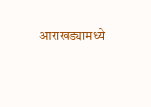आराखड्यामध्ये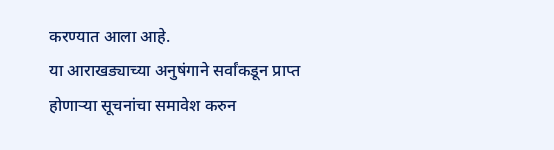करण्यात आला आहे.
या आराखड्याच्या अनुषंगाने सर्वांकडून प्राप्त होणाऱ्या सूचनांचा समावेश करुन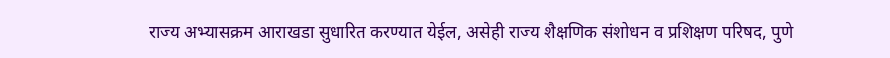राज्य अभ्यासक्रम आराखडा सुधारित करण्यात येईल, असेही राज्य शैक्षणिक संशोधन व प्रशिक्षण परिषद, पुणे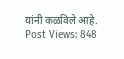यांनी कळविले आहे.
Post Views: 848